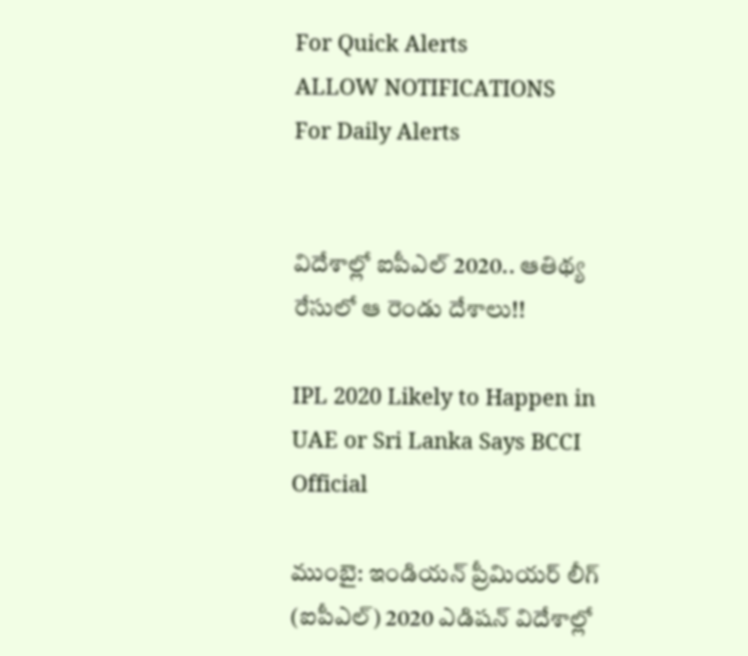For Quick Alerts
ALLOW NOTIFICATIONS
For Daily Alerts


విదేశాల్లో ఐపీఎల్‌ 2020.. ఆతిథ్య రేసులో ఆ రెండు దేశాలు!!

IPL 2020 Likely to Happen in UAE or Sri Lanka Says BCCI Official

ముంబై: ఇండియన్ ప్రీమియర్ లీగ్ (ఐపీఎల్) 2020 ఎడిషన్‌ విదేశాల్లో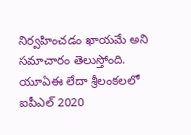నిర్వహించడం ఖాయమే అని సమాచారం తెలుస్తోంది. యూఏఈ లేదా శ్రీలంకలలో ఐపీఎల్‌ 2020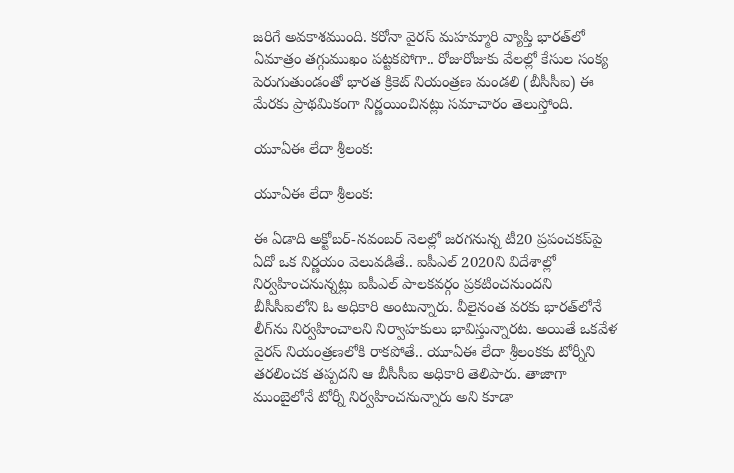జరిగే అవకాశముంది. కరోనా వైరస్ మహమ్మారి వ్యాప్తి భారత్‌లో ఏమాత్రం తగ్గుముఖం పట్టకపోగా.. రోజురోజుకు వేలల్లో కేసుల సంక్య పెరుగుతుండంతో భారత క్రికెట్ నియంత్రణ మండలి (బీసీసీఐ) ఈ మేరకు ప్రాథమికంగా నిర్ణయించినట్లు సమాచారం తెలుస్తోంది.

యూఏఈ లేదా శ్రీలంక:

యూఏఈ లేదా శ్రీలంక:

ఈ ఏడాది అక్టోబర్-నవంబర్ నెలల్లో జరగనున్న టీ20 ప్రపంచకప్‌పై ఏదో ఒక నిర్ణయం వెలువడితే.. ఐపీఎల్ 2020ని విదేశాల్లో నిర్వహించనున్నట్లు ఐపీఎల్‌ పాలకవర్గం ప్రకటించనుందని బీసీసీఐలోని ఓ అధికారి అంటున్నారు. వీలైనంత వరకు భారత్‌లోనే లీగ్‌ను నిర్వహించాలని నిర్వాహకులు భావిస్తున్నారట. అయితే ఒకవేళ వైరస్‌ నియంత్రణలోకి రాకపోతే.. యూఏఈ లేదా శ్రీలంకకు టోర్నీని తరలించక తప్పదని ఆ బీసీసీఐ అధికారి తెలిపారు. తాజాగా ముంబైలోనే టోర్నీ నిర్వహించనున్నారు అని కూడా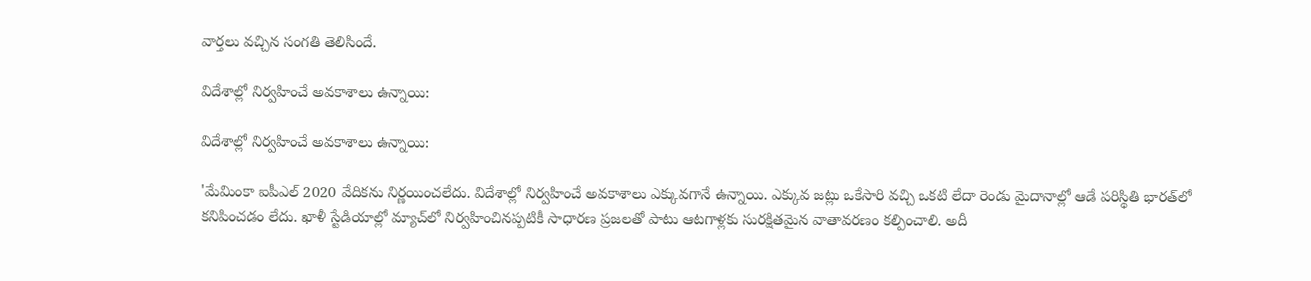వార్తలు వచ్చిన సంగతి తెలిసిందే.

విదేశాల్లో నిర్వహించే అవకాశాలు ఉన్నాయి:

విదేశాల్లో నిర్వహించే అవకాశాలు ఉన్నాయి:

'మేమింకా ఐపీఎల్ 2020 వేదికను నిర్ణయించలేదు. విదేశాల్లో నిర్వహించే అవకాశాలు ఎక్కువగానే ఉన్నాయి. ఎక్కువ జట్లు ఒకేసారి వచ్చి ఒకటి లేదా రెండు మైదానాల్లో ఆడే పరిస్థితి భారత్‌లో కనిపించడం లేదు. ఖాళీ స్టేడియాల్లో మ్యాచ్‌లో నిర్వహించినప్పటికీ సాధారణ ప్రజలతో పాటు ఆటగాళ్లకు సురక్షితమైన వాతావరణం కల్పించాలి. అదీ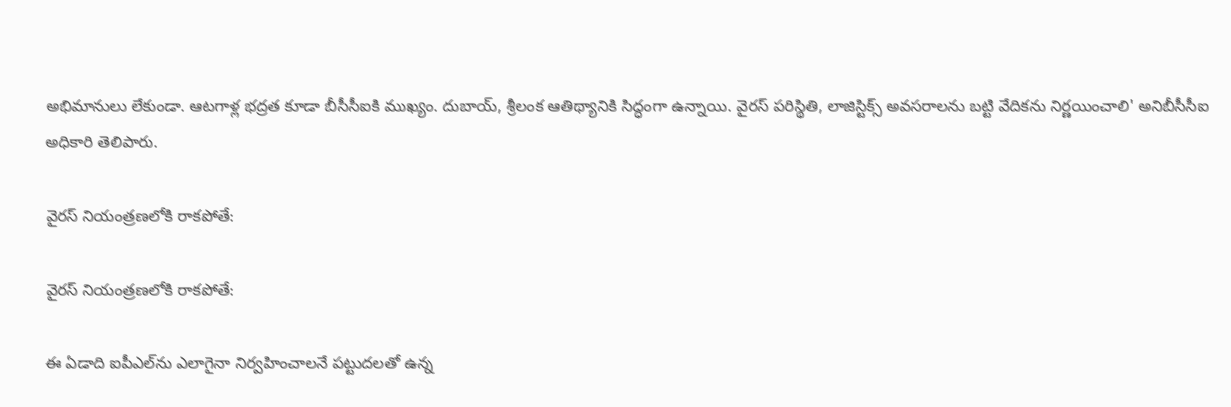అభిమానులు లేకుండా. ఆటగాళ్ల భద్రత కూడా బీసీసీఐకి ముఖ్యం. దుబాయ్‌, శ్రీలంక ఆతిథ్యానికి సిద్ధంగా ఉన్నాయి. వైరస్‌ పరిస్థితి, లాజిస్టిక్స్‌ అవసరాలను బట్టి వేదికను నిర్ణయించాలి' అనిబీసీసీఐ అధికారి తెలిపారు.

వైరస్‌ నియంత్రణలోకి రాకపోతే:

వైరస్‌ నియంత్రణలోకి రాకపోతే:

ఈ ఏడాది ఐపీఎల్‌ను ఎలాగైనా నిర్వహించాలనే పట్టుదలతో ఉన్న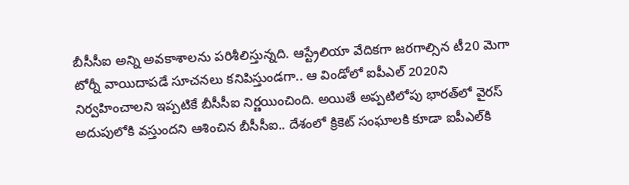బీసీసీఐ అన్ని అవకాశాలను పరిశీలిస్తున్నది. ఆస్ట్రేలియా వేదికగా జరగాల్సిన టీ20 మెగా టోర్నీ వాయిదాపడే సూచనలు కనిపిస్తుండగా.. ఆ విండోలో ఐపీఎల్ 2020ని నిర్వహించాలని ఇప్పటికే బీసీసీఐ నిర్ణయించింది. అయితే అప్పటిలోపు భారత్‌లో వైరస్ అదుపులోకి వస్తుందని ఆశించిన బీసీసీఐ.. దేశంలో క్రికెట్ సంఘాలకి కూడా ఐపీఎల్‌కి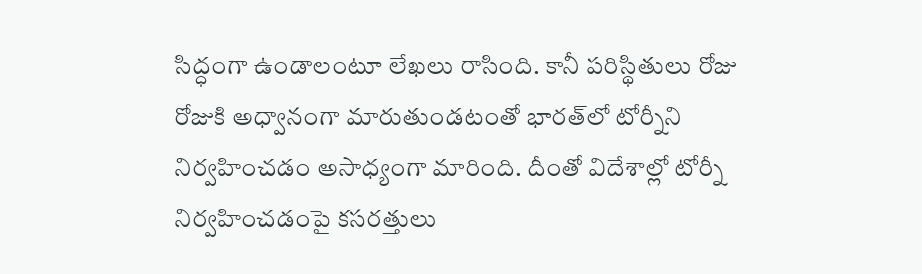సిద్ధంగా ఉండాలంటూ లేఖలు రాసింది. కానీ పరిస్థితులు రోజు రోజుకి అధ్వానంగా మారుతుండటంతో భారత్‌లో టోర్నీని నిర్వహించడం అసాధ్యంగా మారింది. దీంతో విదేశాల్లో టోర్నీ నిర్వహించడంపై కసరత్తులు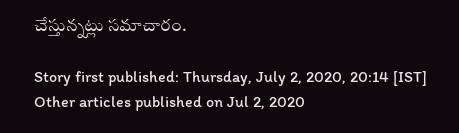చేస్తున్నట్లు సమాచారం.

Story first published: Thursday, July 2, 2020, 20:14 [IST]
Other articles published on Jul 2, 2020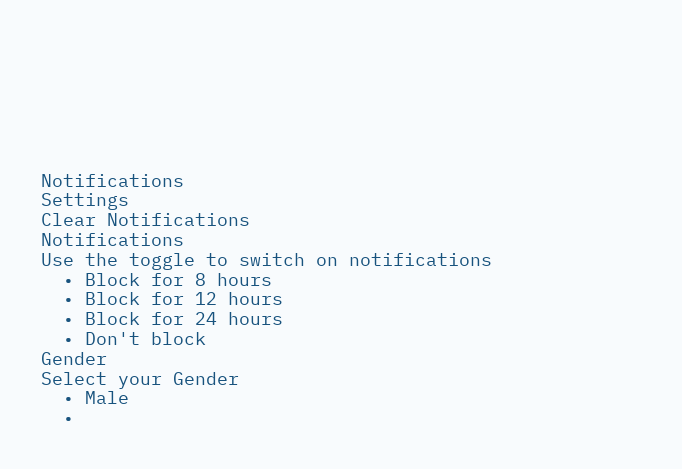Notifications
Settings
Clear Notifications
Notifications
Use the toggle to switch on notifications
  • Block for 8 hours
  • Block for 12 hours
  • Block for 24 hours
  • Don't block
Gender
Select your Gender
  • Male
  •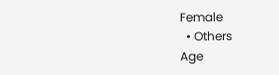Female
  • Others
Age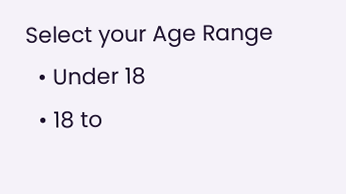Select your Age Range
  • Under 18
  • 18 to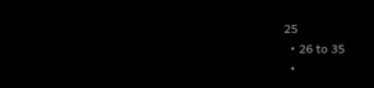25
  • 26 to 35
  •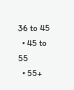36 to 45
  • 45 to 55
  • 55+